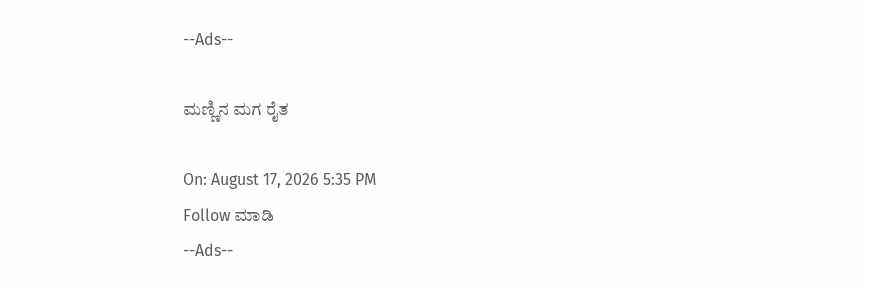--Ads--

ಮಣ್ಣಿನ ಮಗ ರೈತ

On: August 17, 2026 5:35 PM
Follow ಮಾಡಿ
--Ads--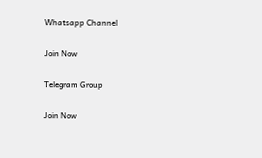Whatsapp Channel

Join Now

Telegram Group

Join Now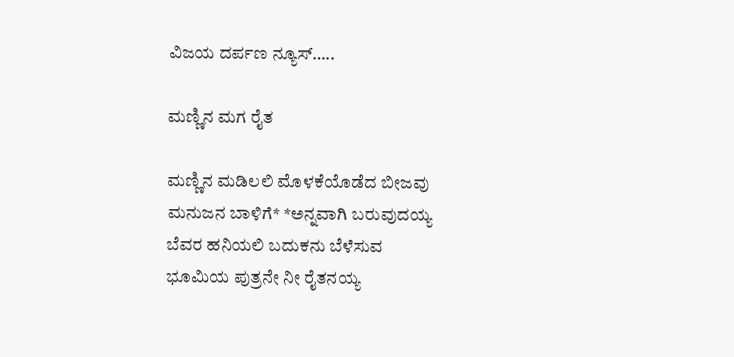ವಿಜಯ ದರ್ಪಣ ನ್ಯೂಸ್…..

ಮಣ್ಣಿನ ಮಗ ರೈತ

ಮಣ್ಣಿನ ಮಡಿಲಲಿ ಮೊಳಕೆಯೊಡೆದ ಬೀಜವು
ಮನುಜನ ಬಾಳಿಗೆ* *ಅನ್ನವಾಗಿ ಬರುವುದಯ್ಯ
ಬೆವರ ಹನಿಯಲಿ ಬದುಕನು ಬೆಳೆಸುವ
ಭೂಮಿಯ ಪುತ್ರನೇ ನೀ ರೈತನಯ್ಯ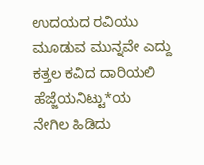ಉದಯದ ರವಿಯು ಮೂಡುವ ಮುನ್ನವೇ ಎದ್ದು
ಕತ್ತಲ ಕವಿದ ದಾರಿಯಲಿ ಹೆಜ್ಜೆಯನಿಟ್ಟು*ಯ
ನೇಗಿಲ ಹಿಡಿದು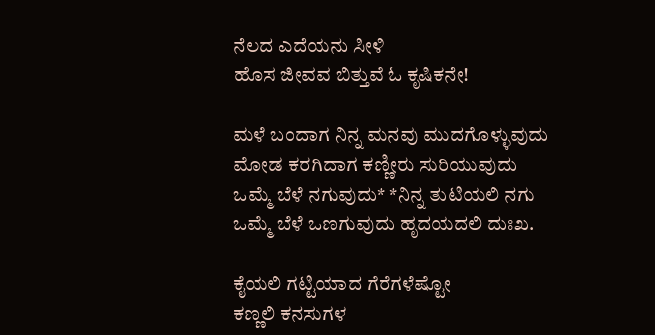ನೆಲದ ಎದೆಯನು ಸೀಳಿ
ಹೊಸ ಜೀವವ ಬಿತ್ತುವೆ ಓ ಕೃಷಿಕನೇ!

ಮಳೆ ಬಂದಾಗ ನಿನ್ನ ಮನವು ಮುದಗೊಳ್ಳುವುದು
ಮೋಡ ಕರಗಿದಾಗ ಕಣ್ಣೀರು ಸುರಿಯುವುದು
ಒಮ್ಮೆ ಬೆಳೆ ನಗುವುದು* *ನಿನ್ನ ತುಟಿಯಲಿ ನಗು
ಒಮ್ಮೆ ಬೆಳೆ ಒಣಗುವುದು ಹೃದಯದಲಿ ದುಃಖ.

ಕೈಯಲಿ ಗಟ್ಟಿಯಾದ ಗೆರೆಗಳೆಷ್ಟೋ
ಕಣ್ಣಲಿ ಕನಸುಗಳ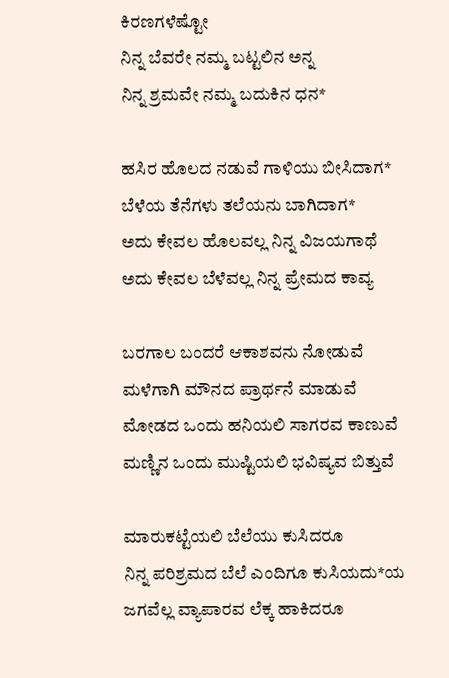ಕಿರಣಗಳೆಷ್ಟೋ
ನಿನ್ನ ಬೆವರೇ ನಮ್ಮ ಬಟ್ಟಲಿನ ಅನ್ನ
ನಿನ್ನ ಶ್ರಮವೇ ನಮ್ಮ ಬದುಕಿನ ಧನ*

ಹಸಿರ ಹೊಲದ ನಡುವೆ ಗಾಳಿಯು ಬೀಸಿದಾಗ*
ಬೆಳೆಯ ತೆನೆಗಳು ತಲೆಯನು ಬಾಗಿದಾಗ*
ಅದು ಕೇವಲ ಹೊಲವಲ್ಲ ನಿನ್ನ ವಿಜಯಗಾಥೆ
ಅದು ಕೇವಲ ಬೆಳೆವಲ್ಲ ನಿನ್ನ ಪ್ರೇಮದ ಕಾವ್ಯ

ಬರಗಾಲ ಬಂದರೆ ಆಕಾಶವನು ನೋಡುವೆ
ಮಳೆಗಾಗಿ ಮೌನದ ಪ್ರಾರ್ಥನೆ ಮಾಡುವೆ
ಮೋಡದ ಒಂದು ಹನಿಯಲಿ ಸಾಗರವ ಕಾಣುವೆ
ಮಣ್ಣಿನ ಒಂದು ಮುಷ್ಟಿಯಲಿ ಭವಿಷ್ಯವ ಬಿತ್ತುವೆ

ಮಾರುಕಟ್ಟೆಯಲಿ ಬೆಲೆಯು ಕುಸಿದರೂ
ನಿನ್ನ ಪರಿಶ್ರಮದ ಬೆಲೆ ಎಂದಿಗೂ ಕುಸಿಯದು*ಯ
ಜಗವೆಲ್ಲ ವ್ಯಾಪಾರವ ಲೆಕ್ಕ ಹಾಕಿದರೂ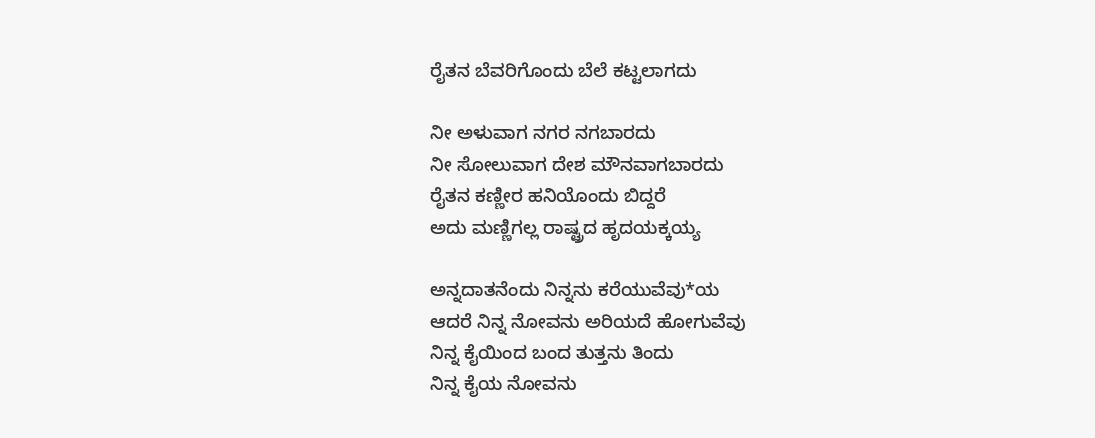ರೈತನ ಬೆವರಿಗೊಂದು ಬೆಲೆ ಕಟ್ಟಲಾಗದು

ನೀ ಅಳುವಾಗ ನಗರ ನಗಬಾರದು
ನೀ ಸೋಲುವಾಗ ದೇಶ ಮೌನವಾಗಬಾರದು
ರೈತನ ಕಣ್ಣೀರ ಹನಿಯೊಂದು ಬಿದ್ದರೆ
ಅದು ಮಣ್ಣಿಗಲ್ಲ ರಾಷ್ಟ್ರದ ಹೃದಯಕ್ಕಯ್ಯ

ಅನ್ನದಾತನೆಂದು ನಿನ್ನನು ಕರೆಯುವೆವು*ಯ
ಆದರೆ ನಿನ್ನ ನೋವನು ಅರಿಯದೆ ಹೋಗುವೆವು
ನಿನ್ನ ಕೈಯಿಂದ ಬಂದ ತುತ್ತನು ತಿಂದು
ನಿನ್ನ ಕೈಯ ನೋವನು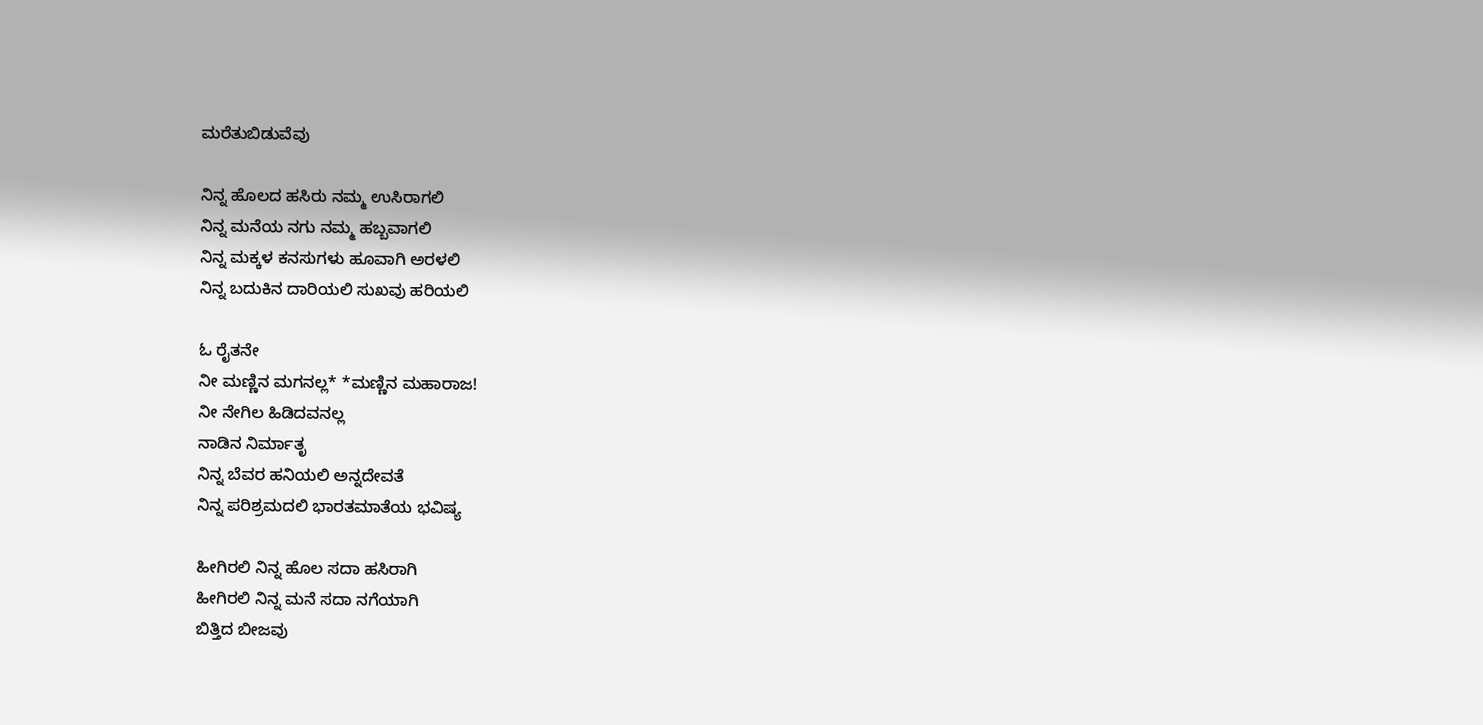ಮರೆತುಬಿಡುವೆವು

ನಿನ್ನ ಹೊಲದ ಹಸಿರು ನಮ್ಮ ಉಸಿರಾಗಲಿ
ನಿನ್ನ ಮನೆಯ ನಗು ನಮ್ಮ ಹಬ್ಬವಾಗಲಿ
ನಿನ್ನ ಮಕ್ಕಳ ಕನಸುಗಳು ಹೂವಾಗಿ ಅರಳಲಿ
ನಿನ್ನ ಬದುಕಿನ ದಾರಿಯಲಿ ಸುಖವು ಹರಿಯಲಿ

ಓ ರೈತನೇ
ನೀ ಮಣ್ಣಿನ ಮಗನಲ್ಲ* *ಮಣ್ಣಿನ ಮಹಾರಾಜ!
ನೀ ನೇಗಿಲ ಹಿಡಿದವನಲ್ಲ
ನಾಡಿನ ನಿರ್ಮಾತೃ
ನಿನ್ನ ಬೆವರ ಹನಿಯಲಿ ಅನ್ನದೇವತೆ
ನಿನ್ನ ಪರಿಶ್ರಮದಲಿ ಭಾರತಮಾತೆಯ ಭವಿಷ್ಯ

ಹೀಗಿರಲಿ ನಿನ್ನ ಹೊಲ ಸದಾ ಹಸಿರಾಗಿ
ಹೀಗಿರಲಿ ನಿನ್ನ ಮನೆ ಸದಾ ನಗೆಯಾಗಿ
ಬಿತ್ತಿದ ಬೀಜವು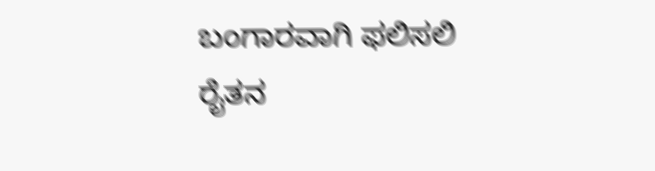ಬಂಗಾರವಾಗಿ ಫಲಿಸಲಿ
ರೈತನ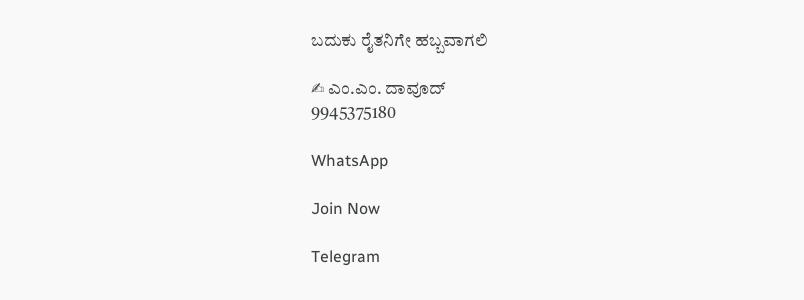ಬದುಕು ರೈತನಿಗೇ ಹಬ್ಬವಾಗಲಿ

✍ ಎಂ.ಎಂ. ದಾವೂದ್
9945375180

WhatsApp

Join Now

Telegram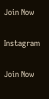Join Now

Instagram

Join Now